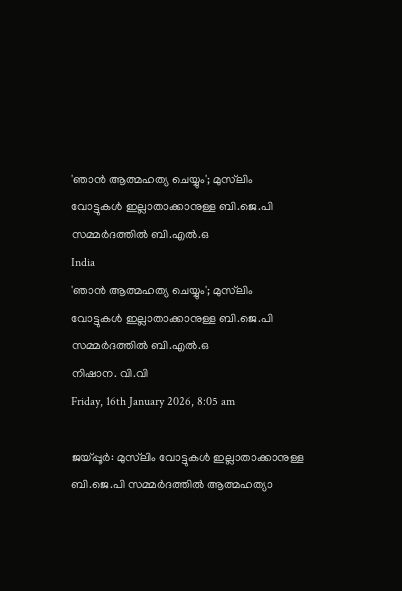'ഞാന്‍ ആത്മഹത്യ ചെയ്യും'; മുസ്‌ലിം വോട്ടുകള്‍ ഇല്ലാതാക്കാനുള്ള ബി.ജെ.പി സമ്മര്‍ദത്തില്‍ ബി.എല്‍.ഒ
India
'ഞാന്‍ ആത്മഹത്യ ചെയ്യും'; മുസ്‌ലിം വോട്ടുകള്‍ ഇല്ലാതാക്കാനുള്ള ബി.ജെ.പി സമ്മര്‍ദത്തില്‍ ബി.എല്‍.ഒ
നിഷാന. വി.വി
Friday, 16th January 2026, 8:05 am

ജയ്പ്പൂര്‍: മുസ്‌ലിം വോട്ടുകള്‍ ഇല്ലാതാക്കാനുള്ള ബി.ജെ.പി സമ്മര്‍ദത്തില്‍ ആത്മഹത്യാ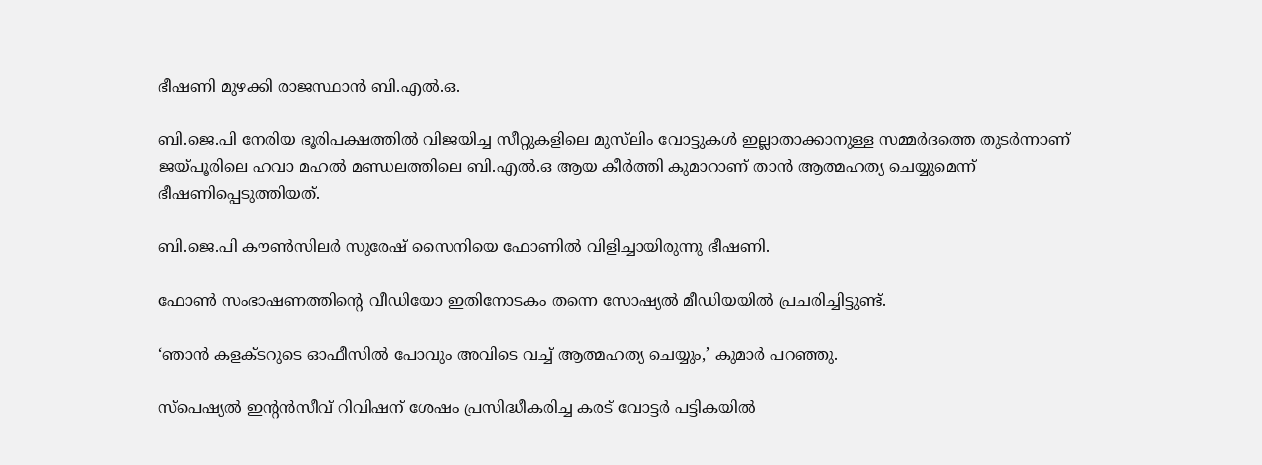ഭീഷണി മുഴക്കി രാജസ്ഥാന്‍ ബി.എല്‍.ഒ.

ബി.ജെ.പി നേരിയ ഭൂരിപക്ഷത്തില്‍ വിജയിച്ച സീറ്റുകളിലെ മുസ്‌ലിം വോട്ടുകള്‍ ഇല്ലാതാക്കാനുള്ള സമ്മര്‍ദത്തെ തുടര്‍ന്നാണ് ജയ്പൂരിലെ ഹവാ മഹല്‍ മണ്ഡലത്തിലെ ബി.എല്‍.ഒ ആയ കീര്‍ത്തി കുമാറാണ് താന്‍ ആത്മഹത്യ ചെയ്യുമെന്ന് ഭീഷണിപ്പെടുത്തിയത്.

ബി.ജെ.പി കൗണ്‍സിലര്‍ സുരേഷ് സൈനിയെ ഫോണില്‍ വിളിച്ചായിരുന്നു ഭീഷണി.

ഫോണ്‍ സംഭാഷണത്തിന്റെ വീഡിയോ ഇതിനോടകം തന്നെ സോഷ്യല്‍ മീഡിയയില്‍ പ്രചരിച്ചിട്ടുണ്ട്.

‘ഞാന്‍ കളക്ടറുടെ ഓഫീസില്‍ പോവും അവിടെ വച്ച് ആത്മഹത്യ ചെയ്യും,’ കുമാര്‍ പറഞ്ഞു.

സ്‌പെഷ്യല്‍ ഇന്റന്‍സീവ് റിവിഷന് ശേഷം പ്രസിദ്ധീകരിച്ച കരട് വോട്ടര്‍ പട്ടികയില്‍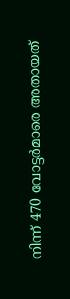നിന്ന് 470 വോട്ടര്‍മാരെ അതായത്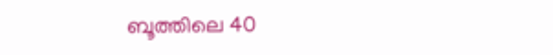ബൂത്തിലെ 40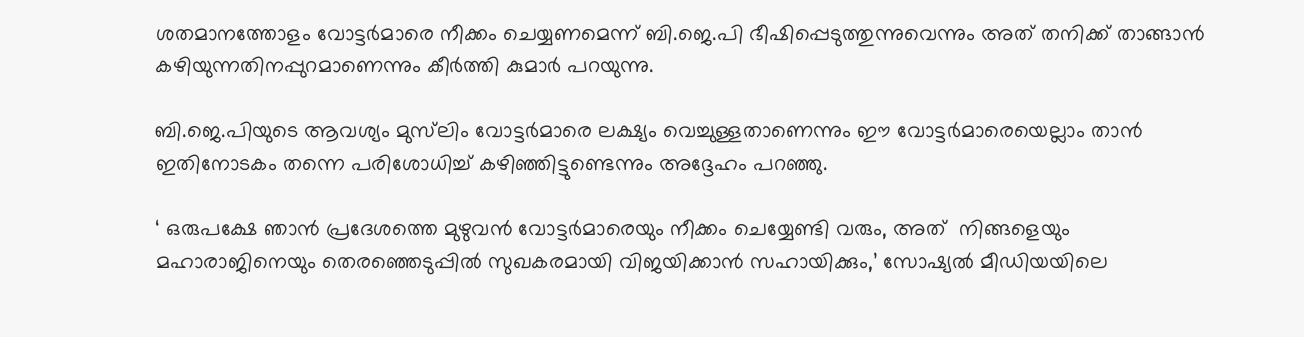ശതമാനത്തോളം വോട്ടര്‍മാരെ നീക്കം ചെയ്യണമെന്ന് ബി.ജെ.പി ഭീഷിപ്പെടുത്തുന്നുവെന്നും അത് തനിക്ക് താങ്ങാന്‍ കഴിയുന്നതിനപ്പുറമാണെന്നും കീര്‍ത്തി കുമാര്‍ പറയുന്നു.

ബി.ജെ.പിയുടെ ആവശ്യം മുസ്‌ലിം വോട്ടര്‍മാരെ ലക്ഷ്യം വെച്ചുള്ളതാണെന്നും ഈ വോട്ടര്‍മാരെയെല്ലാം താന്‍ ഇതിനോടകം തന്നെ പരിശോധിച്ച് കഴിഞ്ഞിട്ടുണ്ടെന്നും അദ്ദേഹം പറഞ്ഞു.

‘ ഒരുപക്ഷേ ഞാന്‍ പ്രദേശത്തെ മുഴുവന്‍ വോട്ടര്‍മാരെയും നീക്കം ചെയ്യേണ്ടി വരും, അത്  നിങ്ങളെയും മഹാരാജിനെയും തെരഞ്ഞെടുപ്പില്‍ സുഖകരമായി വിജയിക്കാന്‍ സഹായിക്കും,’ സോഷ്യല്‍ മീഡിയയിലെ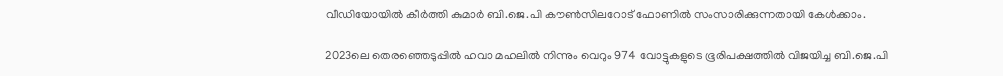വീഡിയോയില്‍ കീര്‍ത്തി കുമാര്‍ ബി.ജെ.പി കൗണ്‍സിലറോട് ഫോണില്‍ സംസാരിക്കുന്നതായി കേള്‍ക്കാം.

2023ലെ തെരഞ്ഞെടുപ്പില്‍ ഹവാ മഹലില്‍ നിന്നും വെറും 974 വോട്ടുകളുടെ ഭൂരിപക്ഷത്തില്‍ വിജയിച്ച ബി.ജെ.പി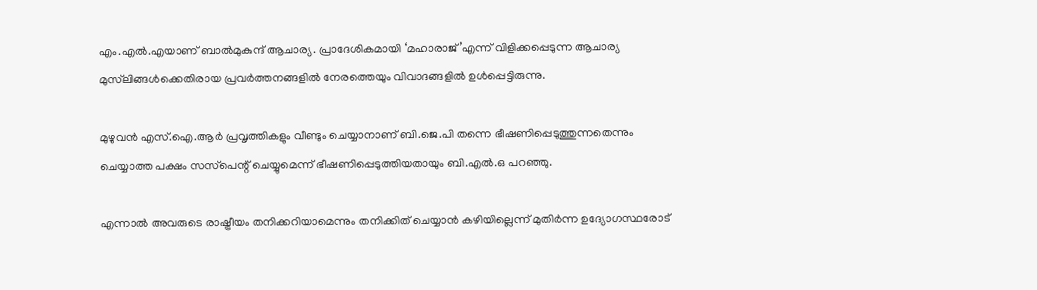എം.എല്‍.എയാണ് ബാല്‍മുകുന്ദ് ആചാര്യ. പ്രാദേശികമായി ‘മഹാരാജ്’എന്ന് വിളിക്കപ്പെടുന്ന ആചാര്യ മുസ്‌ലിങ്ങള്‍ക്കെതിരായ പ്രവര്‍ത്തനങ്ങളില്‍ നേരത്തെയും വിവാദങ്ങളില്‍ ഉള്‍പ്പെട്ടിരുന്നു.

മുഴുവന്‍ എസ്.ഐ.ആര്‍ പ്രവൃത്തികളും വീണ്ടും ചെയ്യാനാണ് ബി.ജെ.പി തന്നെ ഭീഷണിപ്പെടുത്തുന്നതെന്നും ചെയ്യാത്ത പക്ഷം സസ്‌പെന്റ് ചെയ്യുമെന്ന് ഭീഷണിപ്പെടുത്തിയതായും ബി.എല്‍.ഒ പറഞ്ഞു.

എന്നാല്‍ അവരുടെ രാഷ്ട്രീയം തനിക്കറിയാമെന്നും തനിക്കിത് ചെയ്യാന്‍ കഴിയില്ലെന്ന് മുതിര്‍ന്ന ഉദ്യോഗസ്ഥരോട്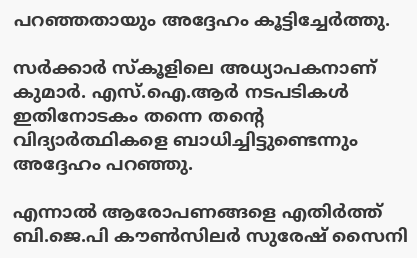പറഞ്ഞതായും അദ്ദേഹം കൂട്ടിച്ചേര്‍ത്തു.

സര്‍ക്കാര്‍ സ്‌കൂളിലെ അധ്യാപകനാണ് കുമാര്‍. എസ്.ഐ.ആര്‍ നടപടികള്‍ ഇതിനോടകം തന്നെ തന്റെ വിദ്യാര്‍ത്ഥികളെ ബാധിച്ചിട്ടുണ്ടെന്നും അദ്ദേഹം പറഞ്ഞു.

എന്നാല്‍ ആരോപണങ്ങളെ എതിര്‍ത്ത് ബി.ജെ.പി കൗണ്‍സിലര്‍ സുരേഷ് സൈനി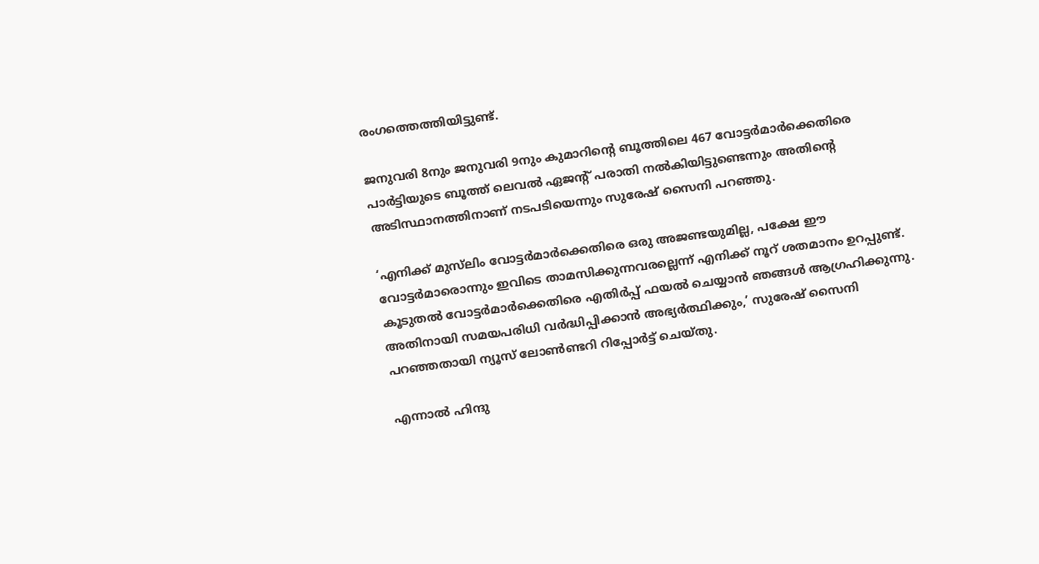രംഗത്തെത്തിയിട്ടുണ്ട്.

ജനുവരി 8നും ജനുവരി 9നും കുമാറിന്റെ ബൂത്തിലെ 467 വോട്ടര്‍മാര്‍ക്കെതിരെ പാര്‍ട്ടിയുടെ ബൂത്ത് ലെവല്‍ ഏജന്റ് പരാതി നല്‍കിയിട്ടുണ്ടെന്നും അതിന്റെ അടിസ്ഥാനത്തിനാണ് നടപടിയെന്നും സുരേഷ് സൈനി പറഞ്ഞു.

‘എനിക്ക് മുസ്‌ലിം വോട്ടര്‍മാര്‍ക്കെതിരെ ഒരു അജണ്ടയുമില്ല, പക്ഷേ ഈ വോട്ടര്‍മാരൊന്നും ഇവിടെ താമസിക്കുന്നവരല്ലെന്ന് എനിക്ക് നൂറ് ശതമാനം ഉറപ്പുണ്ട്. കൂടുതല്‍ വോട്ടര്‍മാര്‍ക്കെതിരെ എതിര്‍പ്പ് ഫയല്‍ ചെയ്യാന്‍ ഞങ്ങള്‍ ആഗ്രഹിക്കുന്നു. അതിനായി സമയപരിധി വര്‍ദ്ധിപ്പിക്കാന്‍ അഭ്യര്‍ത്ഥിക്കും,’ സുരേഷ് സൈനി പറഞ്ഞതായി ന്യൂസ് ലോണ്‍ണ്ടറി റിപ്പോര്‍ട്ട് ചെയ്തു.

എന്നാല്‍ ഹിന്ദു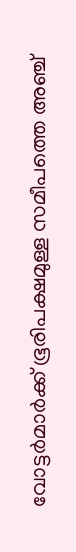വോട്ടര്‍മാര്‍ക്ക് ഭൂരിപക്ഷമുള്ള സമീപത്തെ അഞ്ച്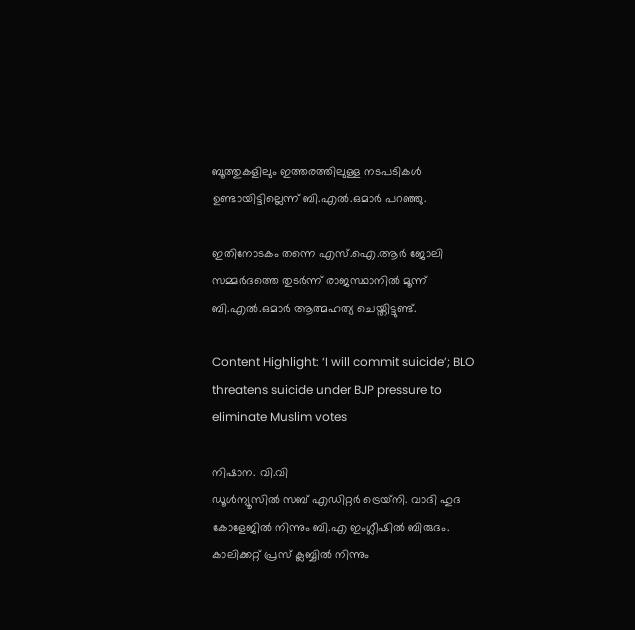ബൂത്തുകളിലും ഇത്തരത്തിലുള്ള നടപടികള്‍ ഉണ്ടായിട്ടില്ലെന്ന് ബി.എല്‍.ഒമാര്‍ പറഞ്ഞു.

ഇതിനോടകം തന്നെ എസ്.ഐ.ആര്‍ ജോലി സമ്മര്‍ദത്തെ തുടര്‍ന്ന് രാജസ്ഥാനില്‍ മൂന്ന് ബി.എല്‍.ഒമാര്‍ ആത്മഹത്യ ചെയ്തിട്ടുണ്ട്.

Content Highlight: ‘I will commit suicide’; BLO threatens suicide under BJP pressure to eliminate Muslim votes

നിഷാന. വി.വി
ഡൂള്‍ന്യൂസില്‍ സബ് എഡിറ്റര്‍ ട്രെയ്‌നി. വാദി ഹുദ കോളേജില്‍ നിന്നും ബി.എ ഇംഗ്ലീഷില്‍ ബിരുദം. കാലിക്കറ്റ് പ്രസ് ക്ലബ്ബില്‍ നിന്നും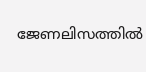ജേണലിസത്തില്‍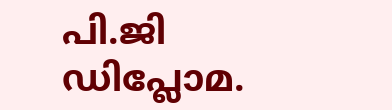പി.ജി ഡിപ്ലോമ.